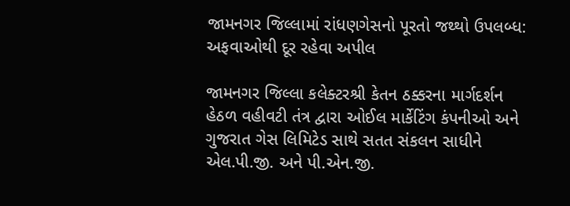જામનગર જિલ્લામાં રાંધણગેસનો પૂરતો જથ્થો ઉપલબ્ધ: અફવાઓથી દૂર રહેવા અપીલ

જામનગર જિલ્લા કલેક્ટરશ્રી કેતન ઠક્કરના માર્ગદર્શન હેઠળ વહીવટી તંત્ર દ્વારા ઓઈલ માર્કેટિંગ કંપનીઓ અને ગુજરાત ગેસ લિમિટેડ સાથે સતત સંકલન સાધીને એલ.પી.જી. અને પી.એન.જી.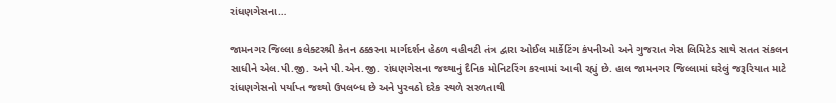રાંધણગેસના…

જામનગર જિલ્લા કલેક્ટરશ્રી કેતન ઠક્કરના માર્ગદર્શન હેઠળ વહીવટી તંત્ર દ્વારા ઓઈલ માર્કેટિંગ કંપનીઓ અને ગુજરાત ગેસ લિમિટેડ સાથે સતત સંકલન સાધીને એલ.પી.જી. અને પી.એન.જી. રાંધણગેસના જથ્થાનું દૈનિક મોનિટરિંગ કરવામાં આવી રહ્યું છે. હાલ જામનગર જિલ્લામાં ઘરેલું જરૂરિયાત માટે રાંધણગેસનો પર્યાપ્ત જથ્થો ઉપલબ્ધ છે અને પુરવઠો દરેક સ્થળે સરળતાથી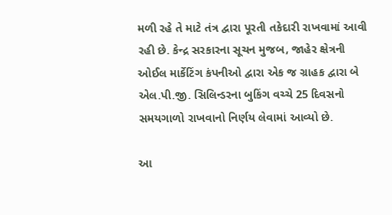મળી રહે તે માટે તંત્ર દ્વારા પૂરતી તકેદારી રાખવામાં આવી રહી છે. કેન્દ્ર સરકારના સૂચન મુજબ, જાહેર ક્ષેત્રની ઓઈલ માર્કેટિંગ કંપનીઓ દ્વારા એક જ ગ્રાહક દ્વારા બે એલ.પી.જી. સિલિન્ડરના બુકિંગ વચ્ચે 25 દિવસનો સમયગાળો રાખવાનો નિર્ણય લેવામાં આવ્યો છે.

આ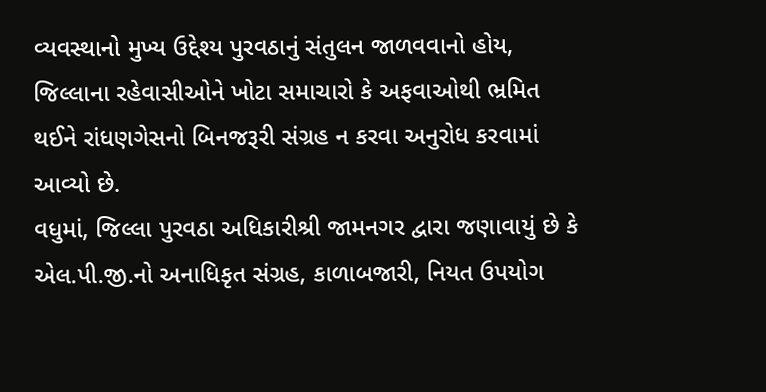વ્યવસ્થાનો મુખ્ય ઉદ્દેશ્ય પુરવઠાનું સંતુલન જાળવવાનો હોય, જિલ્લાના રહેવાસીઓને ખોટા સમાચારો કે અફવાઓથી ભ્રમિત થઈને રાંધણગેસનો બિનજરૂરી સંગ્રહ ન કરવા અનુરોધ કરવામાં આવ્યો છે.
વધુમાં, જિલ્લા પુરવઠા અધિકારીશ્રી જામનગર દ્વારા જણાવાયું છે કે એલ.પી.જી.નો અનાધિકૃત સંગ્રહ, કાળાબજારી, નિયત ઉપયોગ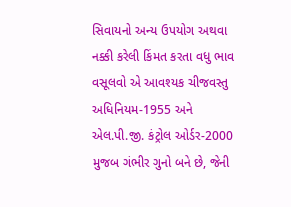સિવાયનો અન્ય ઉપયોગ અથવા નક્કી કરેલી કિંમત કરતા વધુ ભાવ વસૂલવો એ આવશ્યક ચીજવસ્તુ અધિનિયમ-1955 અને એલ.પી.જી. કંટ્રોલ ઓર્ડર-2000 મુજબ ગંભીર ગુનો બને છે, જેની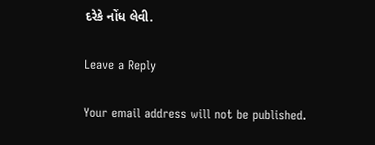દરેકે નોંધ લેવી.

Leave a Reply

Your email address will not be published.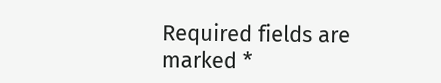Required fields are marked *